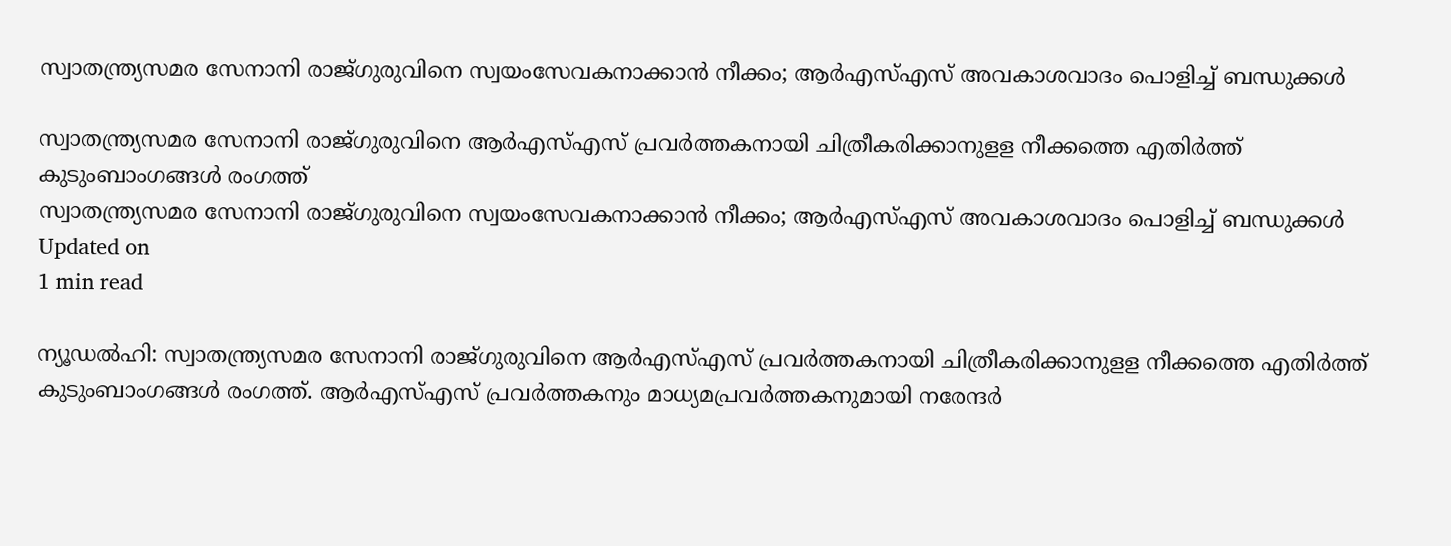സ്വാതന്ത്ര്യസമര സേനാനി രാജ്ഗുരുവിനെ സ്വയംസേവകനാക്കാന്‍ നീക്കം; ആര്‍എസ്എസ് അവകാശവാദം പൊളിച്ച് ബന്ധുക്കള്‍

സ്വാതന്ത്ര്യസമര സേനാനി രാജ്ഗുരുവിനെ ആര്‍എസ്എസ് പ്രവര്‍ത്തകനായി ചിത്രീകരിക്കാനുളള നീക്കത്തെ എതിര്‍ത്ത് കുടുംബാംഗങ്ങള്‍ രംഗത്ത്
സ്വാതന്ത്ര്യസമര സേനാനി രാജ്ഗുരുവിനെ സ്വയംസേവകനാക്കാന്‍ നീക്കം; ആര്‍എസ്എസ് അവകാശവാദം പൊളിച്ച് ബന്ധുക്കള്‍
Updated on
1 min read

ന്യൂഡല്‍ഹി: സ്വാതന്ത്ര്യസമര സേനാനി രാജ്ഗുരുവിനെ ആര്‍എസ്എസ് പ്രവര്‍ത്തകനായി ചിത്രീകരിക്കാനുളള നീക്കത്തെ എതിര്‍ത്ത് കുടുംബാംഗങ്ങള്‍ രംഗത്ത്. ആര്‍എസ്എസ് പ്രവര്‍ത്തകനും മാധ്യമപ്രവര്‍ത്തകനുമായി നരേന്ദര്‍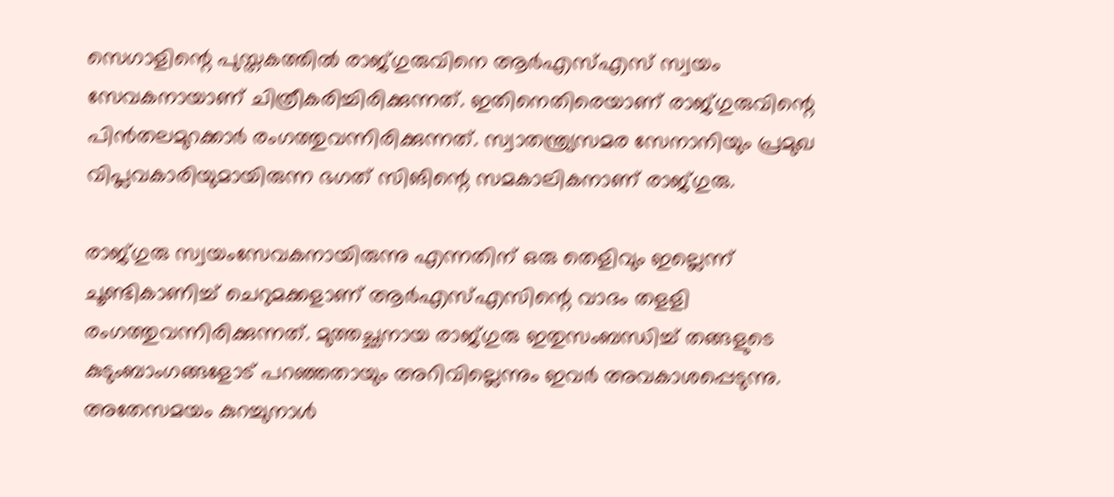സെഗാളിന്റെ പുസ്തകത്തില്‍ രാജ്ഗുരുവിനെ ആര്‍എസ്എസ് സ്വയം സേവകനായാണ് ചിത്രീകരിച്ചിരിക്കുന്നത്. ഇതിനെതിരെയാണ് രാജ്ഗുരുവിന്റെ പിന്‍തലമുറക്കാര്‍ രംഗത്തുവന്നിരിക്കുന്നത്. സ്വാതന്ത്ര്യസമര സേനാനിയും പ്രമുഖ വിപ്ലവകാരിയുമായിരുന്ന ഭഗത് സിങിന്റെ സമകാലികനാണ് രാജ്ഗുരു.

രാജ്ഗുരു സ്വയംസേവകനായിരുന്നു എന്നതിന് ഒരു തെളിവും ഇല്ലെന്ന് ചൂണ്ടികാണിച്ച് ചെറുമക്കളാണ് ആര്‍എസ്എസിന്റെ വാദം തളളി രംഗത്തുവന്നിരിക്കുന്നത്. മുത്തച്ഛനായ രാജ്ഗുരു ഇതുസംബന്ധിച്ച് തങ്ങളുടെ കുടുംബാംഗങ്ങളോട് പറഞ്ഞതായും അറിവില്ലെന്നും ഇവര്‍ അവകാശപ്പെടുന്നു. അതേസമയം കുറച്ചുനാള്‍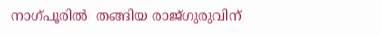നാഗ്പൂരില്‍  തങ്ങിയ രാജ്ഗുരുവിന്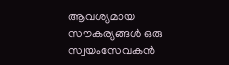ആവശ്യമായ സൗകര്യങ്ങള്‍ ഒരു സ്വയംസേവകന്‍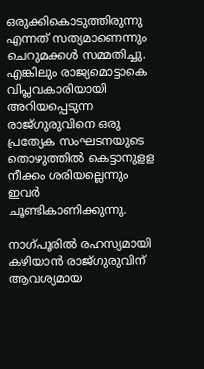ഒരുക്കികൊടുത്തിരുന്നു എന്നത് സത്യമാണെന്നും ചെറുമക്കള്‍ സമ്മതിച്ചു. എങ്കിലും രാജ്യമൊട്ടാകെ വിപ്ലവകാരിയായി അറിയപ്പെടുന്ന രാജ്ഗുരുവിനെ ഒരു പ്രത്യേക സംഘടനയുടെ തൊഴുത്തില്‍ കെട്ടാനുളള നീക്കം ശരിയല്ലെന്നും ഇവര്‍ ചൂണ്ടികാണിക്കുന്നു.

നാഗ്പൂരില്‍ രഹസ്യമായി കഴിയാന്‍ രാജ്ഗുരുവിന് ആവശ്യമായ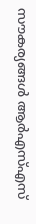സൗകര്യങ്ങള്‍ ആര്‍എസ്എസ്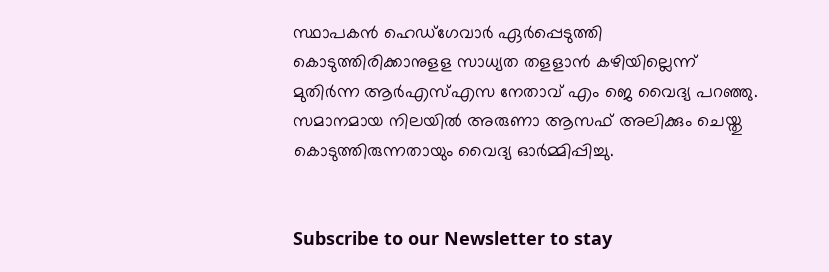സ്ഥാപകന്‍ ഹെഡ്‌ഗേവാര്‍ ഏര്‍പ്പെടുത്തി കൊടുത്തിരിക്കാനുളള സാധ്യത തളളാന്‍ കഴിയില്ലെന്ന് മുതിര്‍ന്ന ആര്‍എസ്എസ നേതാവ് എം ജെ വൈദ്യ പറഞ്ഞു. സമാനമായ നിലയില്‍ അരുണാ ആസഫ് അലിക്കും ചെയ്തു കൊടുത്തിരുന്നതായും വൈദ്യ ഓര്‍മ്മിപ്പിച്ചു.


Subscribe to our Newsletter to stay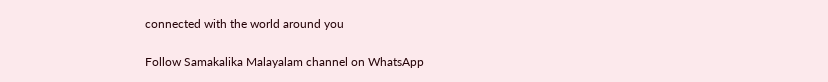connected with the world around you

Follow Samakalika Malayalam channel on WhatsApp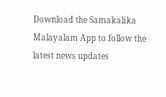Download the Samakalika Malayalam App to follow the latest news updates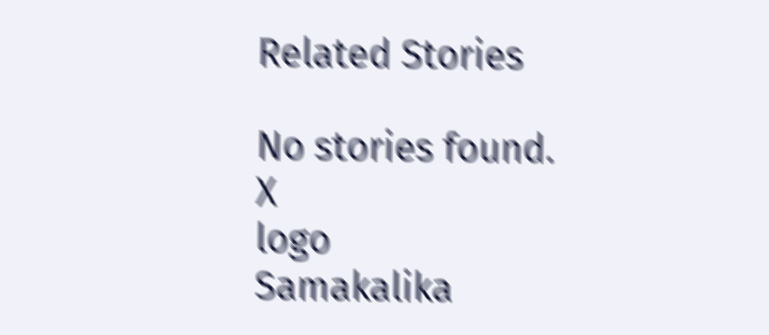Related Stories

No stories found.
X
logo
Samakalika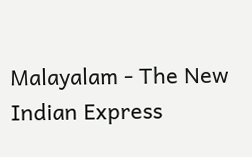Malayalam - The New Indian Express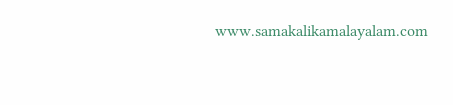www.samakalikamalayalam.com